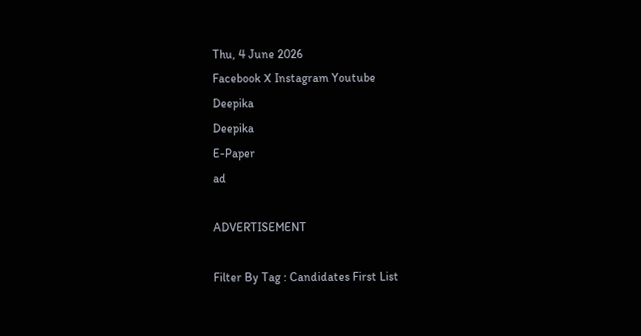Thu, 4 June 2026
Facebook X Instagram Youtube
Deepika
Deepika
E-Paper
ad

ADVERTISEMENT

Filter By Tag : Candidates First List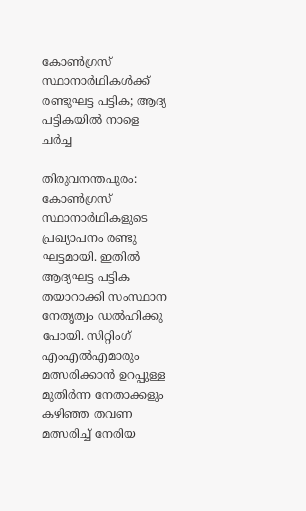കോണ്‍ഗ്രസ് സ്ഥാനാർഥികൾക്ക് രണ്ടുഘട്ട പട്ടിക; ആദ്യ പട്ടികയിൽ നാളെ ചർച്ച

തിരുവനന്തപുരം: കോണ്‍ഗ്രസ് സ്ഥാനാർഥികളുടെ പ്രഖ്യാപനം രണ്ടു ഘട്ടമായി. ഇതിൽ ആദ്യഘട്ട പട്ടിക തയാറാക്കി സംസ്ഥാന നേതൃത്വം ഡൽഹിക്കു പോയി. സിറ്റിംഗ് എംഎൽഎമാരും മത്സരിക്കാൻ ഉറപ്പുള്ള മുതിർന്ന നേതാക്കളും കഴിഞ്ഞ തവണ മത്സരിച്ച് നേരിയ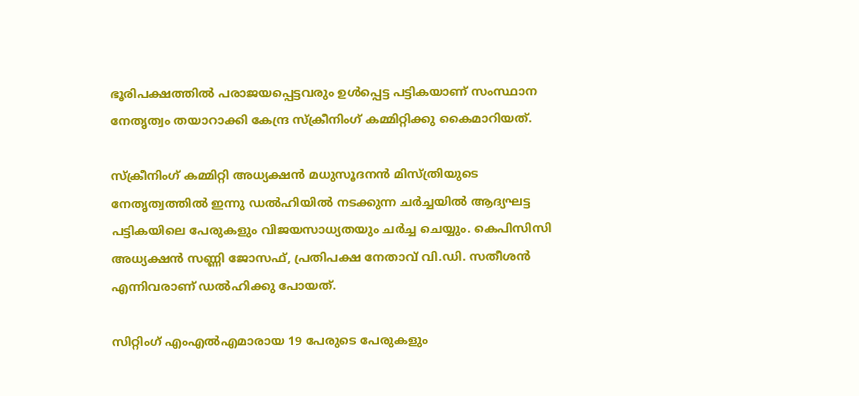ഭൂരിപക്ഷത്തിൽ പരാജയപ്പെട്ടവരും ഉൾപ്പെട്ട പട്ടികയാണ് സംസ്ഥാന നേതൃത്വം തയാറാക്കി കേന്ദ്ര സ്ക്രീനിംഗ് കമ്മിറ്റിക്കു കൈമാറിയത്.

സ്ക്രീനിംഗ് കമ്മിറ്റി അധ്യക്ഷൻ മധുസൂദനൻ മിസ്ത്രിയുടെ നേതൃത്വത്തിൽ ഇന്നു ഡൽഹിയിൽ നടക്കുന്ന ചർച്ചയിൽ ആദ്യഘട്ട പട്ടികയിലെ പേരുകളും വിജയസാധ്യതയും ചർച്ച ചെയ്യും. കെപിസിസി അധ്യക്ഷൻ സണ്ണി ജോസഫ്, പ്രതിപക്ഷ നേതാവ് വി.ഡി. സതീശൻ എന്നിവരാണ് ഡൽഹിക്കു പോയത്.

സിറ്റിംഗ് എംഎൽഎമാരായ 19 പേരുടെ പേരുകളും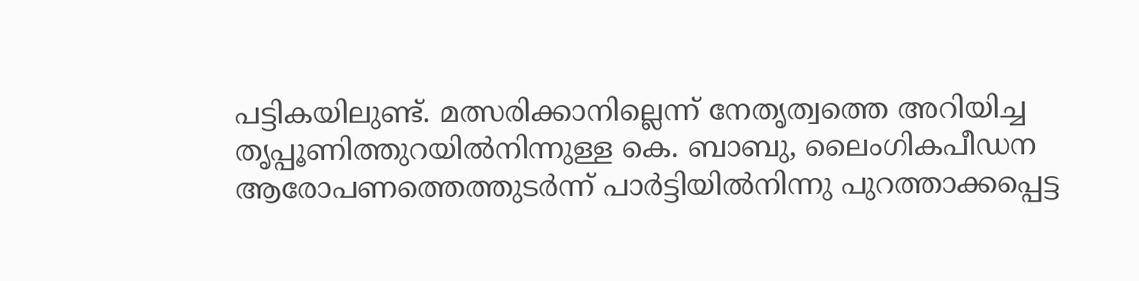പട്ടികയിലുണ്ട്. മത്സരിക്കാനില്ലെന്ന് നേതൃത്വത്തെ അറിയിച്ച തൃപ്പൂണിത്തുറയിൽനിന്നുള്ള കെ. ബാബു, ലൈംഗികപീഡന ആരോപണത്തെത്തുടർന്ന് പാർട്ടിയിൽനിന്നു പുറത്താക്കപ്പെട്ട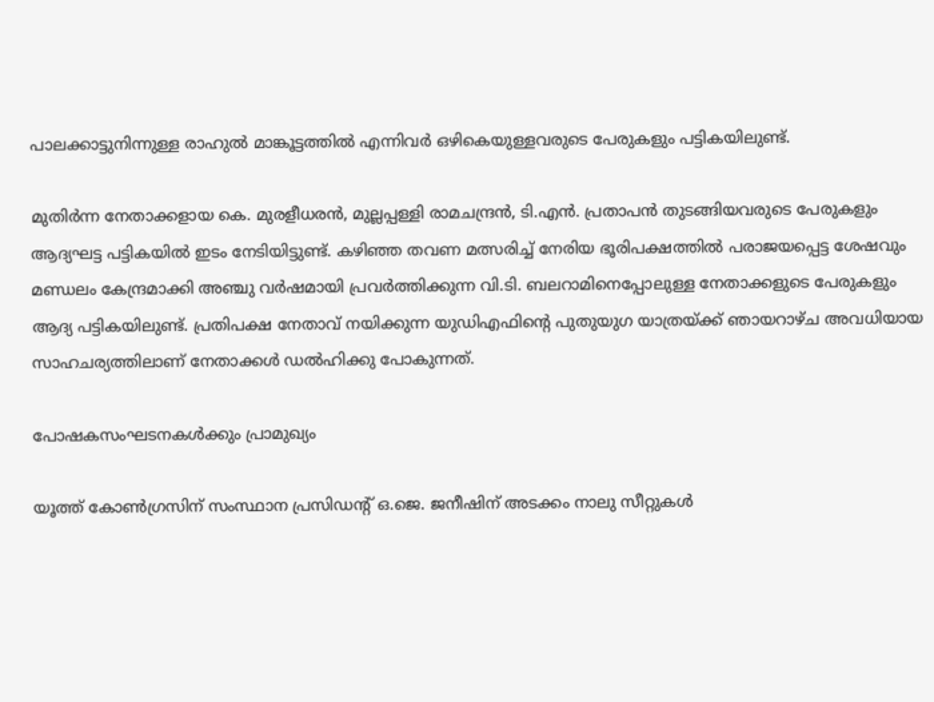പാലക്കാട്ടുനിന്നുള്ള രാഹുൽ മാങ്കൂട്ടത്തിൽ എന്നിവർ ഒഴികെയുള്ളവരുടെ പേരുകളും പട്ടികയിലുണ്ട്.

മുതിർന്ന നേതാക്കളായ കെ. മുരളീധരൻ, മുല്ലപ്പള്ളി രാമചന്ദ്രൻ, ടി.എൻ. പ്രതാപൻ തുടങ്ങിയവരുടെ പേരുകളും ആദ്യഘട്ട പട്ടികയിൽ ഇടം നേടിയിട്ടുണ്ട്. കഴിഞ്ഞ തവണ മത്സരിച്ച് നേരിയ ഭൂരിപക്ഷത്തിൽ പരാജയപ്പെട്ട ശേഷവും മണ്ഡലം കേന്ദ്രമാക്കി അഞ്ചു വർഷമായി പ്രവർത്തിക്കുന്ന വി.ടി. ബലറാമിനെപ്പോലുള്ള നേതാക്കളുടെ പേരുകളും ആദ്യ പട്ടികയിലുണ്ട്. പ്രതിപക്ഷ നേതാവ് നയിക്കുന്ന യുഡിഎഫിന്‍റെ പുതുയുഗ യാത്രയ്ക്ക് ഞായറാഴ്ച അവധിയായ സാഹചര്യത്തിലാണ് നേതാക്കൾ ഡൽഹിക്കു പോകുന്നത്.

പോഷകസംഘടനകൾക്കും പ്രാമുഖ്യം

യൂത്ത് കോണ്‍ഗ്രസിന് സംസ്ഥാന പ്രസിഡന്‍റ് ഒ.ജെ. ജനീഷിന് അടക്കം നാലു സീറ്റുകൾ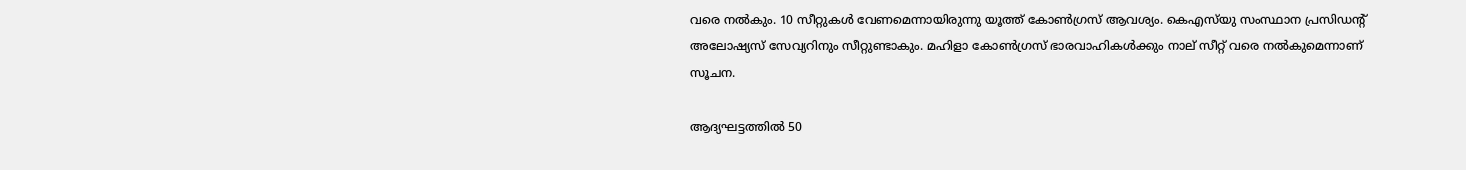വരെ നൽകും. 10 സീറ്റുകൾ വേണമെന്നായിരുന്നു യൂത്ത് കോണ്‍ഗ്രസ് ആവശ്യം. കെഎസ്‌യു സംസ്ഥാന പ്രസിഡന്‍റ് അലോഷ്യസ് സേവ്യറിനും സീറ്റുണ്ടാകും. മഹിളാ കോണ്‍ഗ്രസ് ഭാരവാഹികൾക്കും നാല് സീറ്റ് വരെ നൽകുമെന്നാണ് സൂചന.

ആദ്യഘട്ടത്തിൽ 50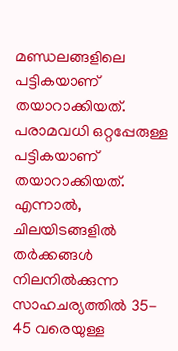മണ്ഡലങ്ങളിലെ പട്ടികയാണ് തയാറാക്കിയത്. പരാമവധി ഒറ്റപ്പേരുള്ള പട്ടികയാണ് തയാറാക്കിയത്. എന്നാൽ, ചിലയിടങ്ങളിൽ തർക്കങ്ങൾ നിലനിൽക്കുന്ന സാഹചര്യത്തിൽ 35- 45 വരെയുള്ള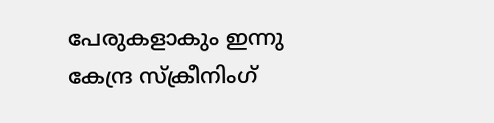പേരുകളാകും ഇന്നു കേന്ദ്ര സ്ക്രീനിംഗ്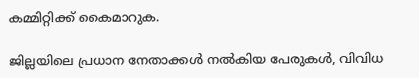കമ്മിറ്റിക്ക് കൈമാറുക.

ജില്ലയിലെ പ്രധാന നേതാക്കൾ നൽകിയ പേരുകൾ, വിവിധ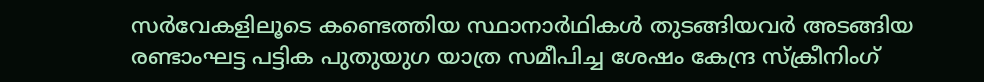സർവേകളിലൂടെ കണ്ടെത്തിയ സ്ഥാനാർഥികൾ തുടങ്ങിയവർ അടങ്ങിയ രണ്ടാംഘട്ട പട്ടിക പുതുയുഗ യാത്ര സമീപിച്ച ശേഷം കേന്ദ്ര സ്ക്രീനിംഗ്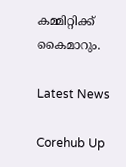കമ്മിറ്റിക്ക് കൈമാറും.

Latest News

Corehub Up